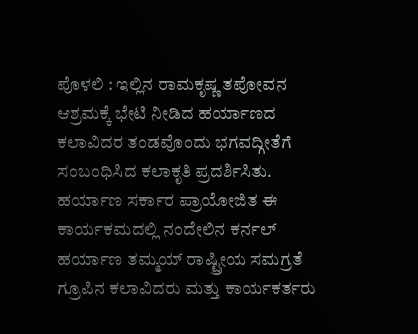ಪೊಳಲಿ : ಇಲ್ಲಿನ ರಾಮಕೃಷ್ಣ ತಪೋವನ ಆಶ್ರಮಕ್ಕೆ ಭೇಟಿ ನೀಡಿದ ಹರ್ಯಾಣದ ಕಲಾವಿದರ ತಂಡವೊಂದು ಭಗವದ್ಗೀತೆಗೆ ಸಂಬಂಧಿಸಿದ ಕಲಾಕೃತಿ ಪ್ರದರ್ಶಿಸಿತು.
ಹರ್ಯಾಣ ಸರ್ಕಾರ ಪ್ರಾಯೋಜಿತ ಈ ಕಾರ್ಯಕಮದಲ್ಲಿ ನಂದೇಲಿನ ಕರ್ನಲ್ ಹರ್ಯಾಣ ತಮ್ಮಯ್ ರಾಷ್ಟ್ರೀಯ ಸಮಗ್ರತೆ ಗ್ರೂಪಿನ ಕಲಾವಿದರು ಮತ್ತು ಕಾರ್ಯಕರ್ತರು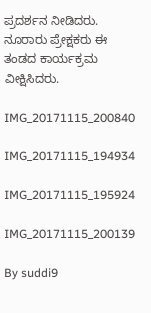ಪ್ರದರ್ಶನ ನೀಡಿದರು. ನೂರಾರು ಪ್ರೇಕ್ಷಕರು ಈ ತಂಡದ ಕಾರ್ಯಕ್ರಮ ವೀಕ್ಷಿಸಿದರು.

IMG_20171115_200840

IMG_20171115_194934

IMG_20171115_195924

IMG_20171115_200139

By suddi9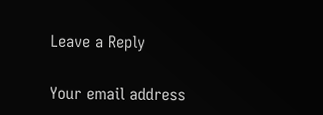Leave a Reply

Your email address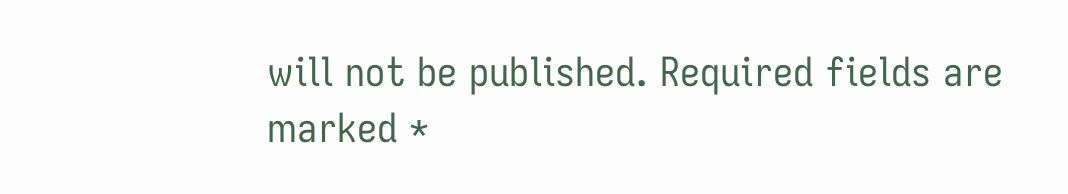will not be published. Required fields are marked *